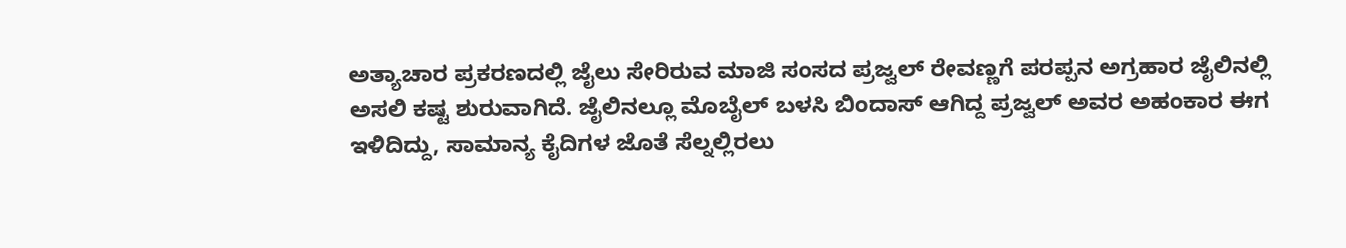ಅತ್ಯಾಚಾರ ಪ್ರಕರಣದಲ್ಲಿ ಜೈಲು ಸೇರಿರುವ ಮಾಜಿ ಸಂಸದ ಪ್ರಜ್ವಲ್ ರೇವಣ್ಣಗೆ ಪರಪ್ಪನ ಅಗ್ರಹಾರ ಜೈಲಿನಲ್ಲಿ ಅಸಲಿ ಕಷ್ಟ ಶುರುವಾಗಿದೆ. ಜೈಲಿನಲ್ಲೂ ಮೊಬೈಲ್ ಬಳಸಿ ಬಿಂದಾಸ್ ಆಗಿದ್ದ ಪ್ರಜ್ವಲ್ ಅವರ ಅಹಂಕಾರ ಈಗ ಇಳಿದಿದ್ದು, ಸಾಮಾನ್ಯ ಕೈದಿಗಳ ಜೊತೆ ಸೆಲ್ನಲ್ಲಿರಲು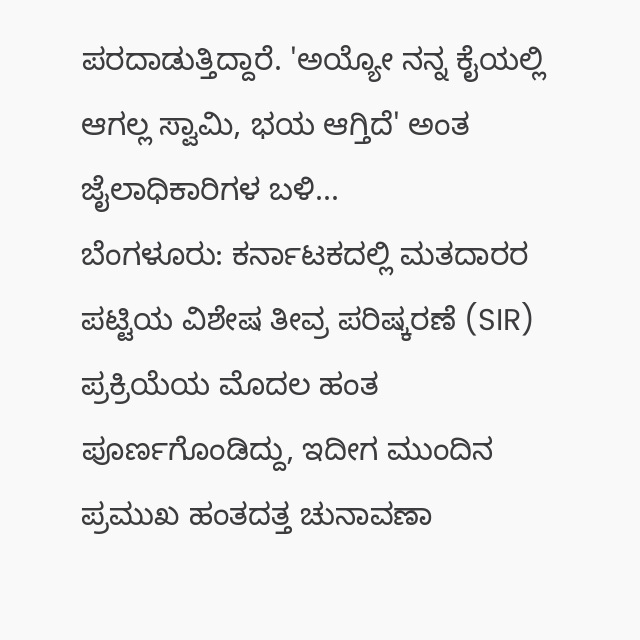ಪರದಾಡುತ್ತಿದ್ದಾರೆ. 'ಅಯ್ಯೋ ನನ್ನ ಕೈಯಲ್ಲಿ ಆಗಲ್ಲ ಸ್ವಾಮಿ, ಭಯ ಆಗ್ತಿದೆ' ಅಂತ ಜೈಲಾಧಿಕಾರಿಗಳ ಬಳಿ...
ಬೆಂಗಳೂರು: ಕರ್ನಾಟಕದಲ್ಲಿ ಮತದಾರರ ಪಟ್ಟಿಯ ವಿಶೇಷ ತೀವ್ರ ಪರಿಷ್ಕರಣೆ (SIR) ಪ್ರಕ್ರಿಯೆಯ ಮೊದಲ ಹಂತ ಪೂರ್ಣಗೊಂಡಿದ್ದು, ಇದೀಗ ಮುಂದಿನ ಪ್ರಮುಖ ಹಂತದತ್ತ ಚುನಾವಣಾ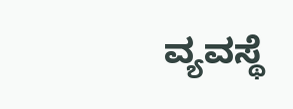ವ್ಯವಸ್ಥೆ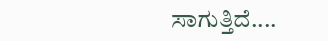ಸಾಗುತ್ತಿದೆ....